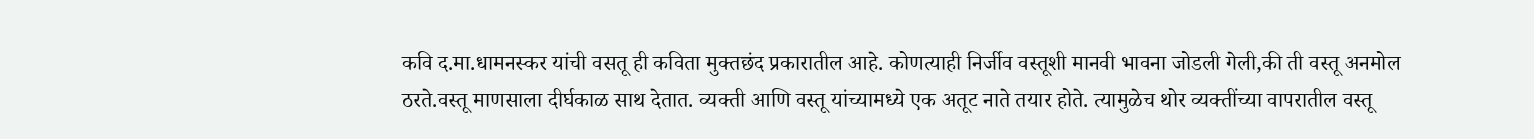कवि द.मा.धामनस्कर यांची वसतू ही कविता मुक्तछंद प्रकारातील आहे. कोणत्याही निर्जीव वस्तूशी मानवी भावना जोडली गेली,की ती वस्तू अनमोल ठरते.वस्तू माणसाला दीर्घकाळ साथ देतात. व्यक्ती आणि वस्तू यांच्यामध्ये एक अतूट नाते तयार होते. त्यामुळेच थोर व्यक्तींच्या वापरातील वस्तू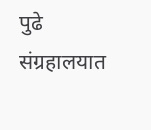पुढे संग्रहालयात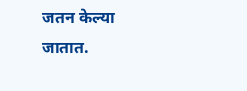जतन केल्या जातात.